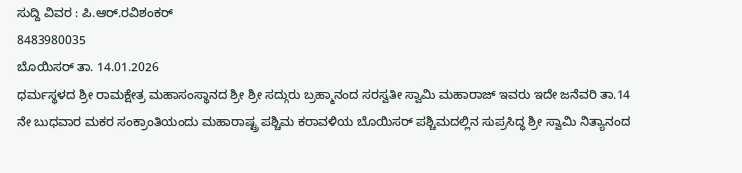ಸುದ್ದಿ ವಿವರ : ಪಿ.ಆರ್.ರವಿಶಂಕರ್
8483980035
ಬೊಯಿಸರ್ ತಾ. 14.01.2026
ಧರ್ಮಸ್ಥಳದ ಶ್ರೀ ರಾಮಕ್ಷೇತ್ರ ಮಹಾಸಂಸ್ಥಾನದ ಶ್ರೀ ಶ್ರೀ ಸದ್ಗುರು ಬ್ರಹ್ಮಾನಂದ ಸರಸ್ವತೀ ಸ್ವಾಮಿ ಮಹಾರಾಜ್ ಇವರು ಇದೇ ಜನೆವರಿ ತಾ.14 ನೇ ಬುಧವಾರ ಮಕರ ಸಂಕ್ರಾಂತಿಯಂದು ಮಹಾರಾಷ್ಟ್ರ ಪಶ್ಚಿಮ ಕರಾವಳಿಯ ಬೊಯಿಸರ್ ಪಶ್ಚಿಮದಲ್ಲಿನ ಸುಪ್ರಸಿದ್ಧ ಶ್ರೀ ಸ್ವಾಮಿ ನಿತ್ಯಾನಂದ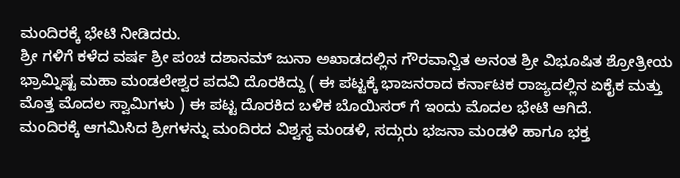ಮಂದಿರಕ್ಕೆ ಭೇಟಿ ನೀಡಿದರು.
ಶ್ರೀ ಗಳಿಗೆ ಕಳೆದ ವರ್ಷ ಶ್ರೀ ಪಂಚ ದಶಾನಮ್ ಜುನಾ ಅಖಾಡದಲ್ಲಿನ ಗೌರವಾನ್ವಿತ ಅನಂತ ಶ್ರೀ ವಿಭೂಷಿತ ಶ್ರೋತ್ರೀಯ ಭ್ರಾಮ್ನಿಷ್ಟ ಮಹಾ ಮಂಡಲೇಶ್ವರ ಪದವಿ ದೊರಕಿದ್ದು ( ಈ ಪಟ್ಟಕ್ಕೆ ಭಾಜನರಾದ ಕರ್ನಾಟಕ ರಾಜ್ಯದಲ್ಲಿನ ಏಕೈಕ ಮತ್ತು ಮೊತ್ತ ಮೊದಲ ಸ್ವಾಮಿಗಳು ) ಈ ಪಟ್ಟ ದೊರಕಿದ ಬಳಿಕ ಬೊಯಿಸರ್ ಗೆ ಇಂದು ಮೊದಲ ಭೇಟಿ ಆಗಿದೆ.
ಮಂದಿರಕ್ಕೆ ಆಗಮಿಸಿದ ಶ್ರೀಗಳನ್ನು ಮಂದಿರದ ವಿಶ್ವಸ್ಥ ಮಂಡಳಿ, ಸದ್ಗುರು ಭಜನಾ ಮಂಡಳಿ ಹಾಗೂ ಭಕ್ತ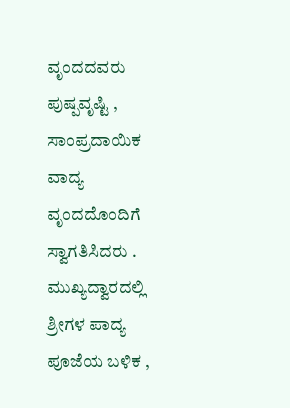ವೃಂದದವರು ಪುಷ್ಪವೃಷ್ಟಿ , ಸಾಂಪ್ರದಾಯಿಕ ವಾದ್ಯ ವೃಂದದೊಂದಿಗೆ ಸ್ವಾಗತಿಸಿದರು . ಮುಖ್ಯದ್ವಾರದಲ್ಲಿ ಶ್ರೀಗಳ ಪಾದ್ಯ ಪೂಜೆಯ ಬಳಿಕ ,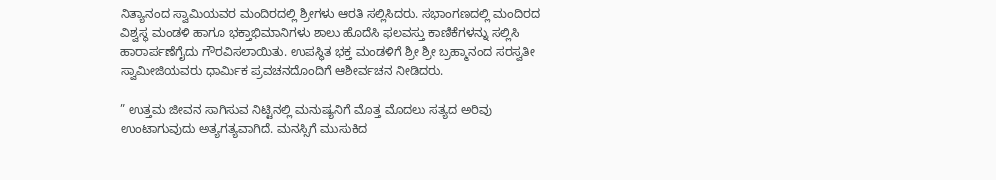ನಿತ್ಯಾನಂದ ಸ್ವಾಮಿಯವರ ಮಂದಿರದಲ್ಲಿ ಶ್ರೀಗಳು ಆರತಿ ಸಲ್ಲಿಸಿದರು. ಸಭಾಂಗಣದಲ್ಲಿ ಮಂದಿರದ ವಿಶ್ವಸ್ಥ ಮಂಡಳಿ ಹಾಗೂ ಭಕ್ತಾಭಿಮಾನಿಗಳು ಶಾಲು ಹೊದೆಸಿ ಫಲವಸ್ತು ಕಾಣಿಕೆಗಳನ್ನು ಸಲ್ಲಿಸಿ ಹಾರಾರ್ಪಣೆಗೈದು ಗೌರವಿಸಲಾಯಿತು. ಉಪಸ್ಥಿತ ಭಕ್ತ ಮಂಡಳಿಗೆ ಶ್ರೀ ಶ್ರೀ ಬ್ರಹ್ಮಾನಂದ ಸರಸ್ವತೀ ಸ್ವಾಮೀಜಿಯವರು ಧಾರ್ಮಿಕ ಪ್ರವಚನದೊಂದಿಗೆ ಆಶೀರ್ವಚನ ನೀಡಿದರು.

” ಉತ್ತಮ ಜೀವನ ಸಾಗಿಸುವ ನಿಟ್ಟಿನಲ್ಲಿ ಮನುಷ್ಯನಿಗೆ ಮೊತ್ತ ಮೊದಲು ಸತ್ಯದ ಅರಿವು ಉಂಟಾಗುವುದು ಅತ್ಯಗತ್ಯವಾಗಿದೆ. ಮನಸ್ಸಿಗೆ ಮುಸುಕಿದ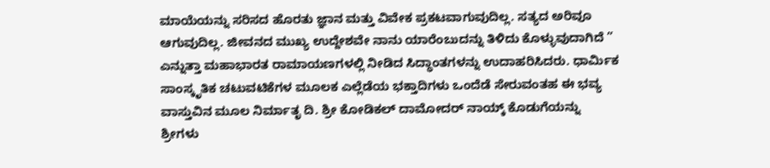ಮಾಯೆಯನ್ನು ಸರಿಸದ ಹೊರತು ಜ್ಞಾನ ಮತ್ತು ವಿವೇಕ ಪ್ರಕಟವಾಗುವುದಿಲ್ಲ. ಸತ್ಯದ ಅರಿವೂ ಆಗುವುದಿಲ್ಲ. ಜೀವನದ ಮುಖ್ಯ ಉದ್ದೇಶವೇ ನಾನು ಯಾರೆಂಬುದನ್ನು ತಿಳಿದು ಕೊಳ್ಳುವುದಾಗಿದೆ ” ಎನ್ನುತ್ತಾ ಮಹಾಭಾರತ ರಾಮಾಯಣಗಳಲ್ಲಿ ನೀಡಿದ ಸಿದ್ಧಾಂತಗಳನ್ನು ಉದಾಹರಿಸಿದರು. ಧಾರ್ಮಿಕ ಸಾಂಸ್ಕೃತಿಕ ಚಟುವಟಿಕೆಗಳ ಮೂಲಕ ಎಲ್ಲೆಡೆಯ ಭಕ್ತಾದಿಗಳು ಒಂದೆಡೆ ಸೇರುವಂತಹ ಈ ಭವ್ಯ ವಾಸ್ತುವಿನ ಮೂಲ ನಿರ್ಮಾತೃ ದಿ. ಶ್ರೀ ಕೋಡಿಕಲ್ ದಾಮೋದರ್ ನಾಯ್ಕ್ ಕೊಡುಗೆಯನ್ನು ಶ್ರೀಗಳು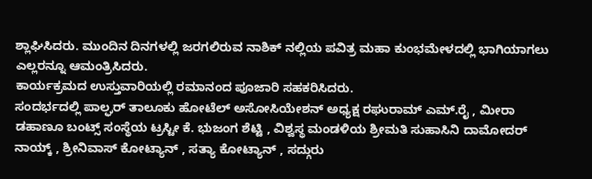ಶ್ಲಾಘಿಸಿದರು. ಮುಂದಿನ ದಿನಗಳಲ್ಲಿ ಜರಗಲಿರುವ ನಾಶಿಕ್ ನಲ್ಲಿಯ ಪವಿತ್ರ ಮಹಾ ಕುಂಭಮೇಳದಲ್ಲಿ ಭಾಗಿಯಾಗಲು ಎಲ್ಲರನ್ನೂ ಆಮಂತ್ರಿಸಿದರು.
ಕಾರ್ಯಕ್ರಮದ ಉಸ್ತುವಾರಿಯಲ್ಲಿ ರಮಾನಂದ ಪೂಜಾರಿ ಸಹಕರಿಸಿದರು.
ಸಂದರ್ಭದಲ್ಲಿ ಪಾಲ್ಘರ್ ತಾಲೂಕು ಹೋಟೆಲ್ ಅಸೋಸಿಯೇಶನ್ ಅಧ್ಯಕ್ಷ ರಘುರಾಮ್ ಎಮ್.ರೈ , ಮೀರಾ ಡಹಾಣೂ ಬಂಟ್ಸ್ ಸಂಸ್ಥೆಯ ಟ್ರಸ್ಟೀ ಕೆ. ಭುಜಂಗ ಶೆಟ್ಟಿ , ವಿಶ್ವಸ್ಥ ಮಂಡಳಿಯ ಶ್ರೀಮತಿ ಸುಹಾಸಿನಿ ದಾಮೋದರ್ ನಾಯ್ಕ್ , ಶ್ರೀನಿವಾಸ್ ಕೋಟ್ಯಾನ್ , ಸತ್ಯಾ ಕೋಟ್ಯಾನ್ , ಸದ್ಗುರು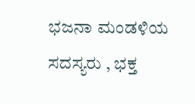ಭಜನಾ ಮಂಡಳಿಯ ಸದಸ್ಯರು , ಭಕ್ತ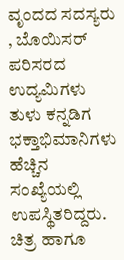ವೃಂದದ ಸದಸ್ಯರು , ಬೊಯಿಸರ್ ಪರಿಸರದ ಉದ್ಯಮಿಗಳು ತುಳು ಕನ್ನಡಿಗ ಭಕ್ತಾಭಿಮಾನಿಗಳು ಹೆಚ್ಚಿನ ಸಂಖ್ಯೆಯಲ್ಲಿ ಉಪಸ್ಥಿತರಿದ್ದರು.
ಚಿತ್ರ ಹಾಗೂ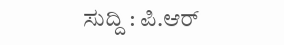ಸುದ್ದಿ : ಪಿ.ಆರ್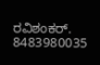ರವಿಶಂಕರ್. 8483980035